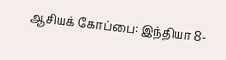ஆசியக் கோப்பை: இந்தியா 8-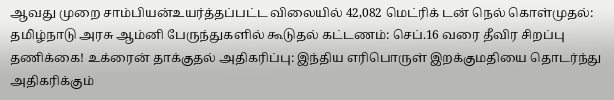ஆவது முறை சாம்பியன்உயர்த்தப்பட்ட விலையில் 42,082 மெட்ரிக் டன் நெல் கொள்முதல்: தமிழ்நாடு அரசு ஆம்னி பேருந்துகளில் கூடுதல் கட்டணம்: செப்.16 வரை தீவிர சிறப்பு தணிக்கை! உக்ரைன் தாக்குதல் அதிகரிப்பு: இந்திய எரிபொருள் இறக்குமதியை தொடர்ந்து அதிகரிக்கும்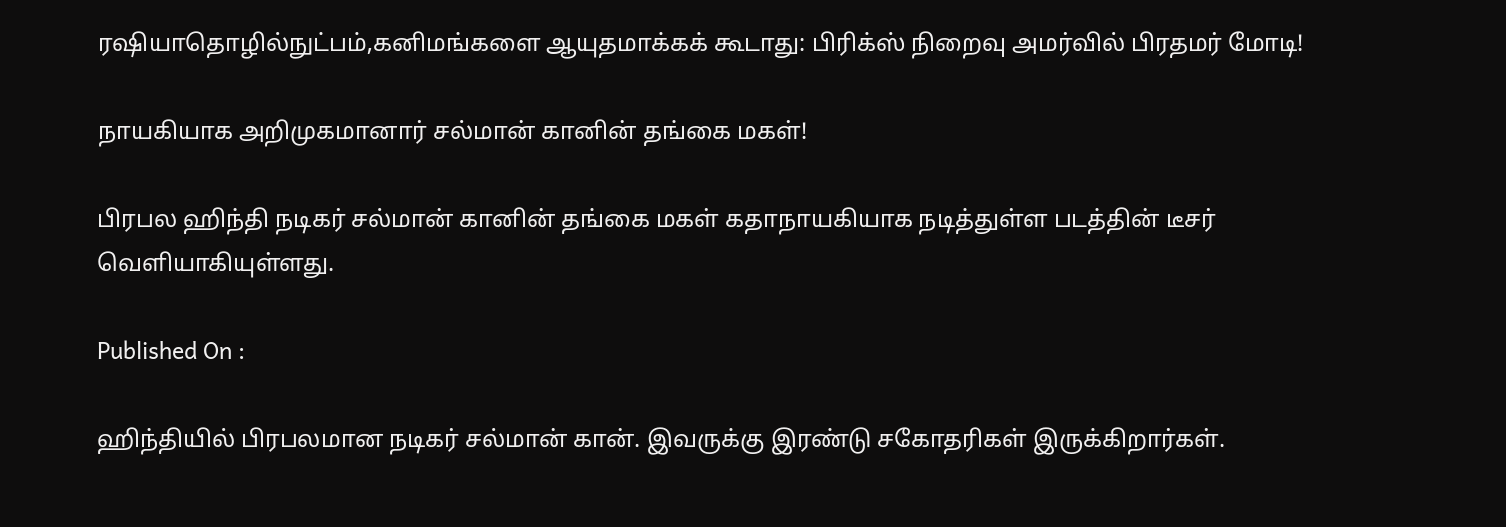ரஷியாதொழில்நுட்பம்,கனிமங்களை ஆயுதமாக்கக் கூடாது: பிரிக்ஸ் நிறைவு அமர்வில் பிரதமர் மோடி!

நாயகியாக அறிமுகமானார் சல்மான் கானின் தங்கை மகள்!

பிரபல ஹிந்தி நடிகர் சல்மான் கானின் தங்கை மகள் கதாநாயகியாக நடித்துள்ள படத்தின் டீசர் வெளியாகியுள்ளது.

Published On :

ஹிந்தியில் பிரபலமான நடிகர் சல்மான் கான். இவருக்கு இரண்டு சகோதரிகள் இருக்கிறார்கள்.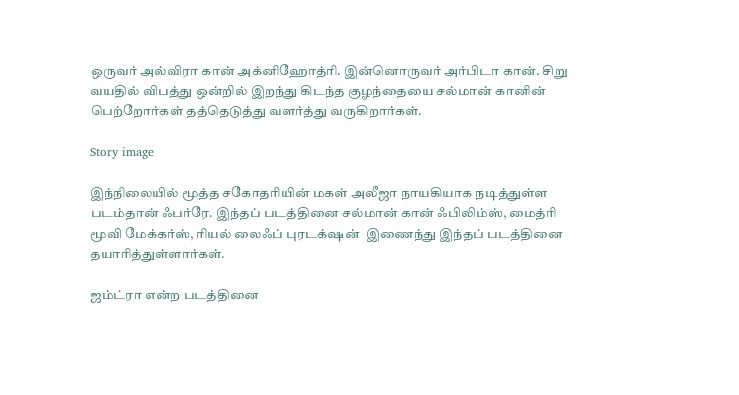ஒருவர் அல்விரா கான் அக்னிஹோத்ரி. இன்னொருவர் அர்பிடா கான். சிறு வயதில் விபத்து ஒன்றில் இறந்து கிடந்த குழந்தையை சல்மான் கானின் பெற்றோர்கள் தத்தெடுத்து வளர்த்து வருகிறார்கள்.

Story image

இந்நிலையில் மூத்த சகோதரியின் மகள் அலீஜா நாயகியாக நடித்துள்ள படம்தான் ஃபர்ரே. இந்தப் படத்தினை சல்மான் கான் ஃபிலிம்ஸ், மைத்ரி மூவி மேக்கர்ஸ், ரியல் லைஃப் புரடக்‌ஷன்  இணைந்து இந்தப் படத்தினை தயாரித்துள்ளார்கள்.

ஜம்ட்ரா என்ற படத்தினை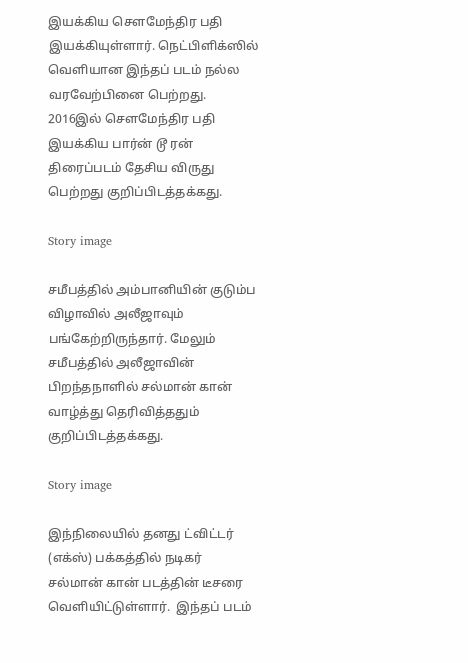இயக்கிய சௌமேந்திர பதி இயக்கியுள்ளார். நெட்பிளிக்ஸில் வெளியான இந்தப் படம் நல்ல வரவேற்பினை பெற்றது. 2016இல் சௌமேந்திர பதி இயக்கிய பார்ன் டூ ரன் திரைப்படம் தேசிய விருது பெற்றது குறிப்பிடத்தக்கது.

Story image

சமீபத்தில் அம்பானியின் குடும்ப விழாவில் அலீஜாவும் பங்கேற்றிருந்தார். மேலும் சமீபத்தில் அலீஜாவின் பிறந்தநாளில் சல்மான் கான் வாழ்த்து தெரிவித்ததும் குறிப்பிடத்தக்கது.

Story image

இந்நிலையில் தனது ட்விட்டர் (எக்ஸ்) பக்கத்தில் நடிகர் சல்மான் கான் படத்தின் டீசரை வெளியிட்டுள்ளார்.  இந்தப் படம்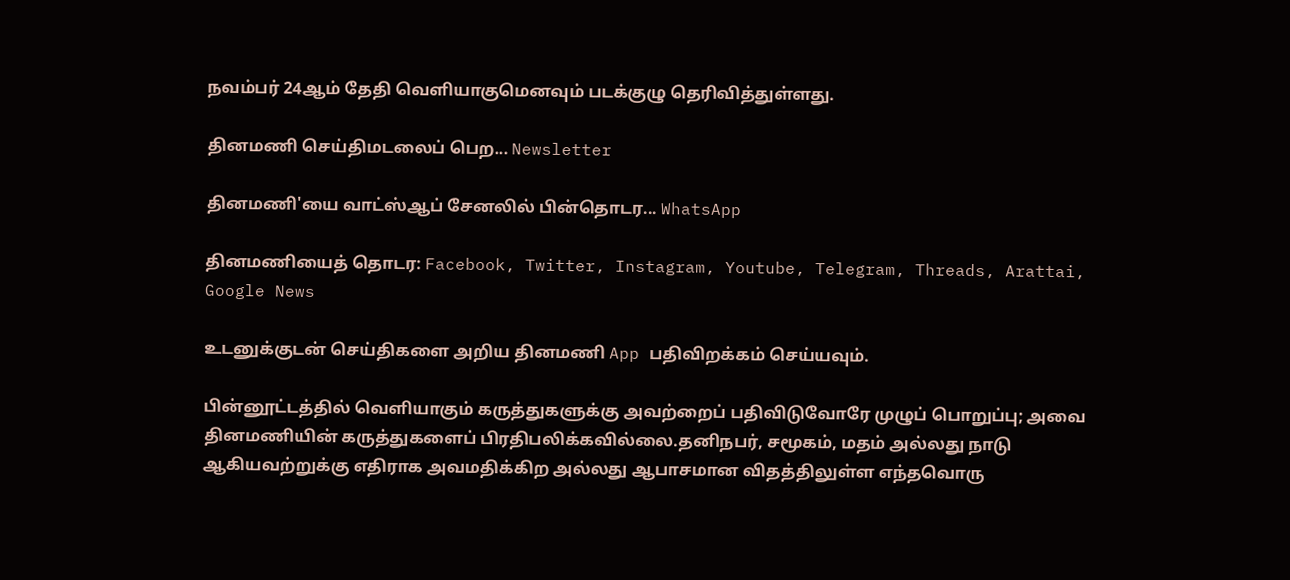நவம்பர் 24ஆம் தேதி வெளியாகுமெனவும் படக்குழு தெரிவித்துள்ளது.

தினமணி செய்திமடலைப் பெற... Newsletter

தினமணி'யை வாட்ஸ்ஆப் சேனலில் பின்தொடர... WhatsApp

தினமணியைத் தொடர: Facebook, Twitter, Instagram, Youtube, Telegram, Threads, Arattai, Google News

உடனுக்குடன் செய்திகளை அறிய தினமணி App பதிவிறக்கம் செய்யவும்.

பின்னூட்டத்தில் வெளியாகும் கருத்துகளுக்கு அவற்றைப் பதிவிடுவோரே முழுப் பொறுப்பு; அவை தினமணியின் கருத்துகளைப் பிரதிபலிக்கவில்லை.தனிநபர், சமூகம், மதம் அல்லது நாடு ஆகியவற்றுக்கு எதிராக அவமதிக்கிற அல்லது ஆபாசமான விதத்திலுள்ள எந்தவொரு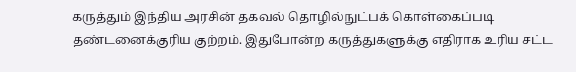கருத்தும் இந்திய அரசின் தகவல் தொழில்நுட்பக் கொள்கைப்படி தண்டனைக்குரிய குற்றம். இதுபோன்ற கருத்துகளுக்கு எதிராக உரிய சட்ட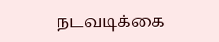நடவடிக்கை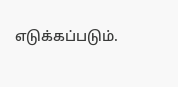எடுக்கப்படும்.